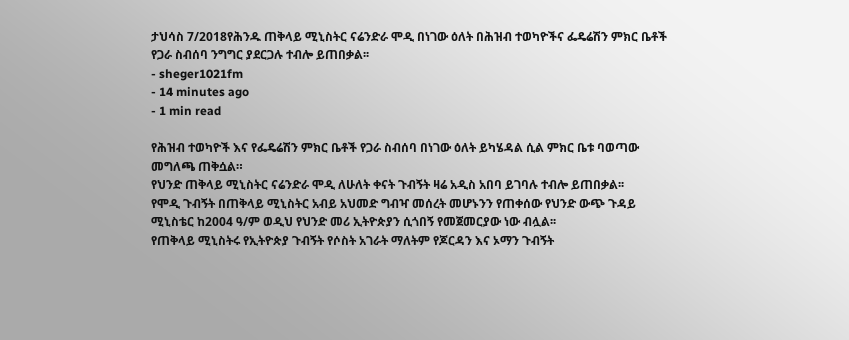ታህሳስ 7/2018የሕንዱ ጠቅላይ ሚኒስትር ናሬንድራ ሞዲ በነገው ዕለት በሕዝብ ተወካዮችና ፌዴሬሽን ምክር ቤቶች የጋራ ስብሰባ ንግግር ያደርጋሉ ተብሎ ይጠበቃል፡፡
- sheger1021fm
- 14 minutes ago
- 1 min read

የሕዝብ ተወካዮች እና የፌዴሬሽን ምክር ቤቶች የጋራ ስብሰባ በነገው ዕለት ይካሄዳል ሲል ምክር ቤቱ ባወጣው መግለጫ ጠቅሷል።
የህንድ ጠቅላይ ሚኒስትር ናሬንድራ ሞዲ ለሁለት ቀናት ጉብኝት ዛሬ አዲስ አበባ ይገባሉ ተብሎ ይጠበቃል፡፡
የሞዲ ጉብኝት በጠቅላይ ሚኒስትር አብይ አህመድ ግብዣ መሰረት መሆኑንን የጠቀሰው የህንድ ውጭ ጉዳይ ሚኒስቴር ከ2004 ዓ/ም ወዲህ የህንድ መሪ ኢትዮጵያን ሲጎበኝ የመጀመርያው ነው ብሏል፡፡
የጠቅላይ ሚኒስትሩ የኢትዮጵያ ጉብኝት የሶስት አገራት ማለትም የጆርዳን እና ኦማን ጉብኝት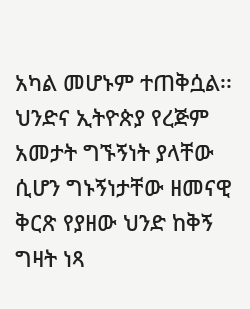አካል መሆኑም ተጠቅሷል፡፡
ህንድና ኢትዮጵያ የረጅም አመታት ግኙኝነት ያላቸው ሲሆን ግኑኝነታቸው ዘመናዊ ቅርጽ የያዘው ህንድ ከቅኝ ግዛት ነጻ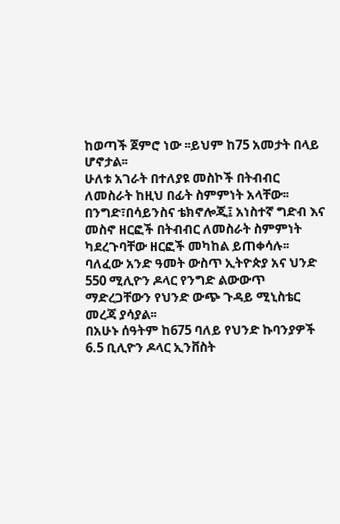ከወጣች ጀምሮ ነው ፡፡ይህም ከ75 አመታት በላይ ሆኖታል፡፡
ሁለቱ አገራት በተለያዩ መስኮች በትብብር ለመስራት ከዚህ በፊት ስምምነት አላቸው፡፡
በንግድ፣በሳይንስና ቴክኖሎጂ፤ አነስተኛ ግድብ እና መስኖ ዘርፎች በትብብር ለመስራት ስምምነት ካደረጉባቸው ዘርፎች መካከል ይጠቀሳሉ፡፡
ባለፈው አንድ ዓመት ውስጥ ኢትዮጵያ አና ህንድ 550 ሚሊዮን ዶላር የንግድ ልውውጥ ማድረጋቸውን የህንድ ውጭ ጉዳይ ሚኒስቴር መረጃ ያሳያል፡፡
በአሁኑ ሰዓትም ከ675 ባለይ የህንድ ኩባንያዎች 6.5 ቢሊዮን ዶላር ኢንቨስት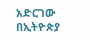አድርገው በኢትዮጵያ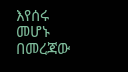እየሰሩ መሆኑ በመረጃው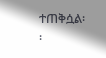ተጠቅሷል፡፡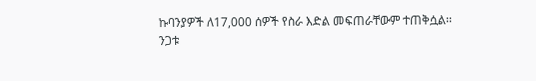ኩባንያዎች ለ17,000 ሰዎች የስራ እድል መፍጠራቸውም ተጠቅሷል፡፡
ንጋቱ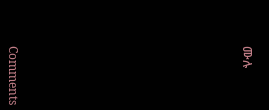ሙሉ












Comments